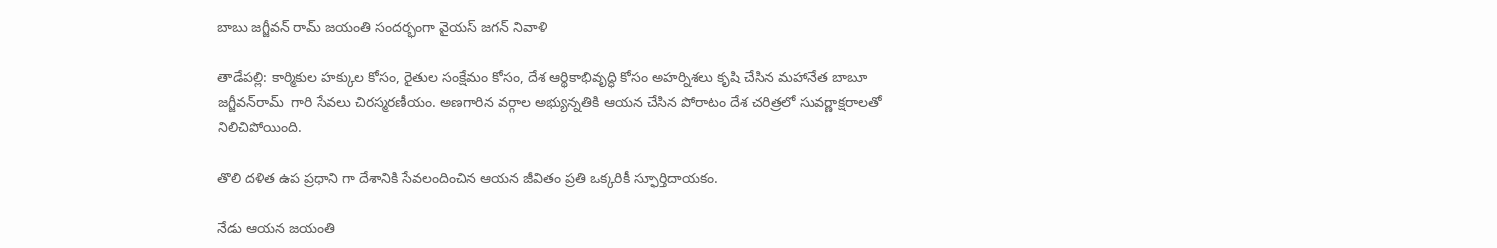బాబు జగ్జీవన్ రామ్ జయంతి సందర్భంగా వైయ‌స్ జగన్ నివాళి

తాడేప‌ల్లి: కార్మికుల హక్కుల కోసం, రైతుల సంక్షేమం కోసం, దేశ ఆర్థికాభివృద్ధి కోసం అహర్నిశలు కృషి చేసిన మహానేత బాబూ జ‌గ్జీవ‌న్‌రామ్  గారి సేవలు చిరస్మరణీయం. అణగారిన వర్గాల అభ్యున్నతికి ఆయన చేసిన పోరాటం దేశ చరిత్రలో సువర్ణాక్షరాలతో నిలిచిపోయింది.

తొలి దళిత ఉప ప్రధాని గా దేశానికి సేవలందించిన ఆయన జీవితం ప్రతి ఒక్కరికీ స్ఫూర్తిదాయకం.

నేడు ఆయన జయంతి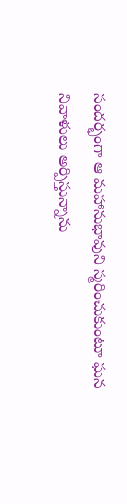సందర్భంగా ఆ మహానుభావుని స్మరించుకుంటూ ఘన నివాళులు అర్పిస్తున్నాను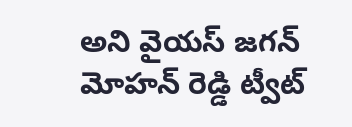అని వైయ‌స్ జ‌గ‌న్ మోహ‌న్ రెడ్డి ట్వీట్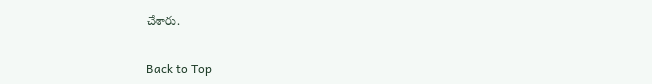చేశారు.


Back to Top